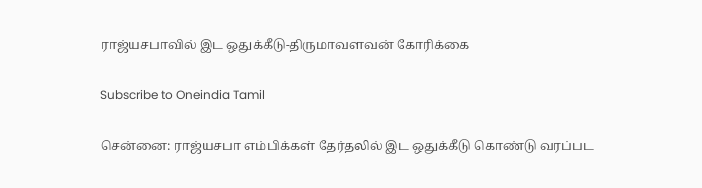ராஜ்யசபாவில் இட ஒதுக்கீடு-திருமாவளவன் கோரிக்கை

Subscribe to Oneindia Tamil

சென்னை: ராஜ்யசபா எம்பிக்கள் தேர்தலில் இட ஒதுக்கீடு கொண்டு வரப்பட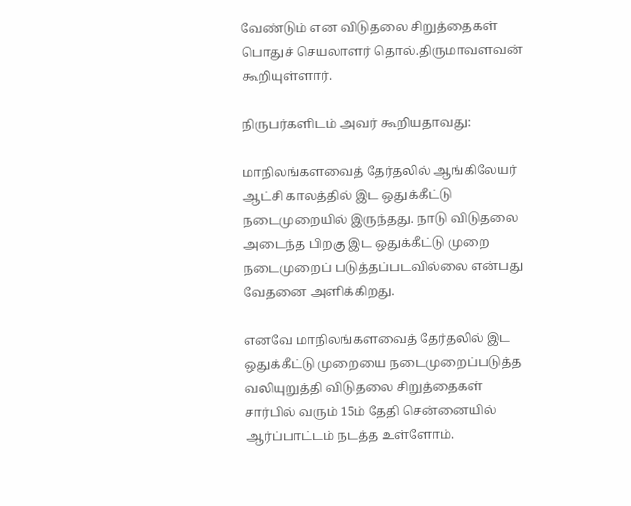வேண்டும் என விடுதலை சிறுத்தைகள் பொதுச் செயலாளர் தொல்.திருமாவளவன் கூறியுள்ளார்.

நிருபர்களிடம் அவர் கூறியதாவது:

மாநிலங்களவைத் தேர்தலில் ஆங்கிலேயர் ஆட்சி காலத்தில் இட ஒதுக்கீட்டு நடைமுறையில் இருந்தது. நாடு விடுதலை அடைந்த பிறகு இட ஒதுக்கீட்டு முறை நடைமுறைப் படுத்தப்படவில்லை என்பது வேதனை அளிக்கிறது.

எனவே மாநிலங்களவைத் தேர்தலில் இட ஒதுக்கீட்டு முறையை நடைமுறைப்படுத்த வலியுறுத்தி விடுதலை சிறுத்தைகள் சார்பில் வரும் 15ம் தேதி சென்னையில் ஆர்ப்பாட்டம் நடத்த உள்ளோம்.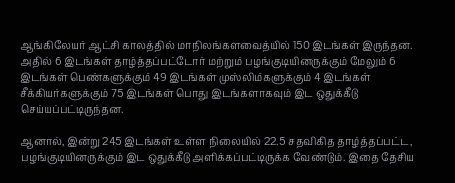ஆங்கிலேயர் ஆட்சி காலத்தில் மாநிலங்களவைத்யில் 150 இடங்கள் இருந்தன. அதில் 6 இடங்கள் தாழ்த்தப்பட்டோர் மற்றும் பழங்குடியினருக்கும் மேலும் 6 இடங்கள் பெண்களுக்கும் 49 இடங்கள் முஸ்லிம்களுக்கும் 4 இடங்கள் சீக்கியர்களுக்கும் 75 இடங்கள் பொது இடங்களாகவும் இட ஒதுக்கீடு செய்யப்பட்டிருந்தன.

ஆனால், இன்று 245 இடங்கள் உள்ள நிலையில் 22.5 சதவிகித தாழ்த்தப்பட்ட, பழங்குடியினருக்கும் இட ஒதுக்கீடு அளிக்கப்பட்டிருக்க வேண்டும். இதை தேசிய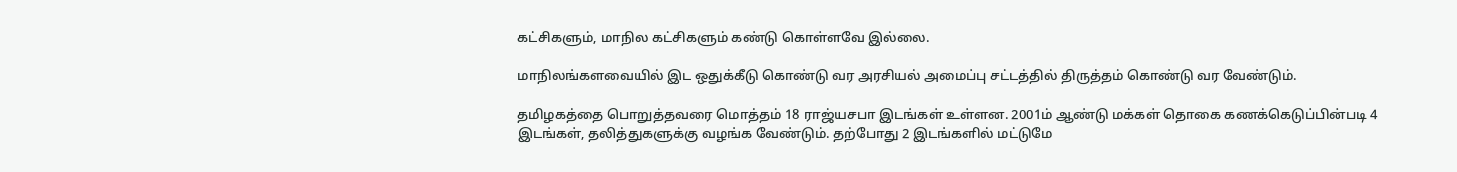கட்சிகளும், மாநில கட்சிகளும் கண்டு கொள்ளவே இல்லை.

மாநிலங்களவையில் இட ஒதுக்கீடு கொண்டு வர அரசியல் அமைப்பு சட்டத்தில் திருத்தம் கொண்டு வர வேண்டும்.

தமிழகத்தை பொறுத்தவரை மொத்தம் 18 ராஜ்யசபா இடங்கள் உள்ளன. 2001ம் ஆண்டு மக்கள் தொகை கணக்கெடுப்பின்படி 4 இடங்கள், தலித்துகளுக்கு வழங்க வேண்டும். தற்போது 2 இடங்களில் மட்டுமே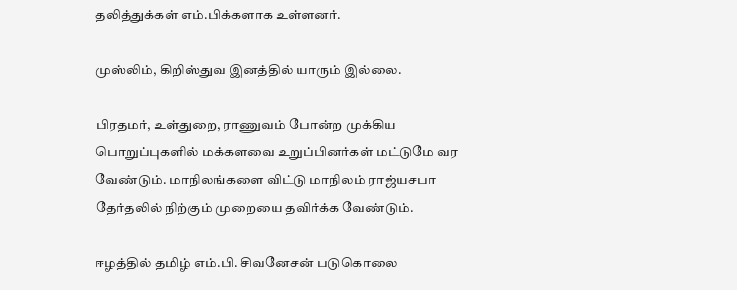தலித்துக்கள் எம்.பிக்களாக உள்ளனர்.

முஸ்லிம், கிறிஸ்துவ இனத்தில் யாரும் இல்லை.

பிரதமர், உள்துறை, ராணுவம் போன்ற முக்கிய பொறுப்புகளில் மக்களவை உறுப்பினர்கள் மட்டுமே வர வேண்டும். மாநிலங்களை விட்டு மாநிலம் ராஜ்யசபா தேர்தலில் நிற்கும் முறையை தவிர்க்க வேண்டும்.

ஈழத்தில் தமிழ் எம்.பி. சிவனேசன் படுகொலை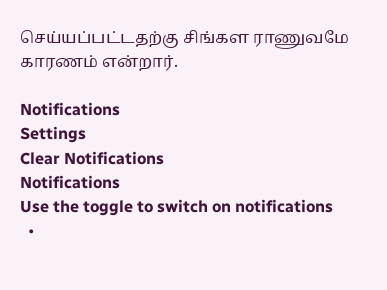செய்யப்பட்டதற்கு சிங்கள ராணுவமே காரணம் என்றார்.

Notifications
Settings
Clear Notifications
Notifications
Use the toggle to switch on notifications
  •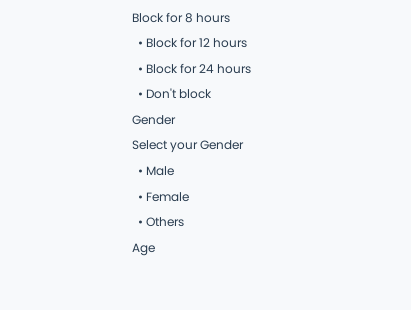Block for 8 hours
  • Block for 12 hours
  • Block for 24 hours
  • Don't block
Gender
Select your Gender
  • Male
  • Female
  • Others
Age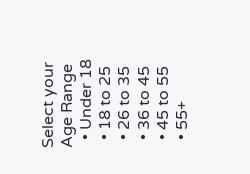Select your Age Range
  • Under 18
  • 18 to 25
  • 26 to 35
  • 36 to 45
  • 45 to 55
  • 55+